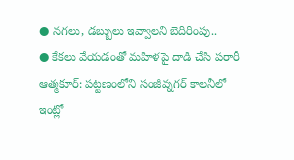● నగలు, డబ్బులు ఇవ్వాలని బెదిరింపు..
● కేకలు వేయడంతో మహిళపై దాడి చేసి పరారీ
ఆత్మకూర్: పట్టణంలోని సంజీవ్నగర్ కాలనీలో ఇంట్లో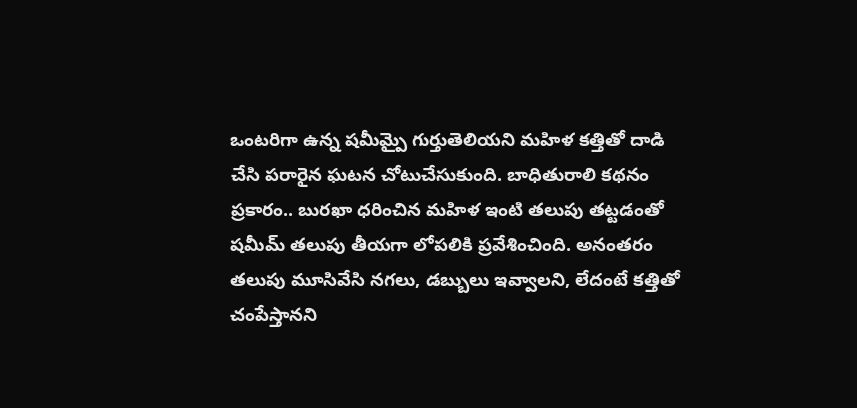ఒంటరిగా ఉన్న షమీమ్పై గుర్తుతెలియని మహిళ కత్తితో దాడి చేసి పరారైన ఘటన చోటుచేసుకుంది. బాధితురాలి కథనం ప్రకారం.. బురఖా ధరించిన మహిళ ఇంటి తలుపు తట్టడంతో షమీమ్ తలుపు తీయగా లోపలికి ప్రవేశించింది. అనంతరం తలుపు మూసివేసి నగలు, డబ్బులు ఇవ్వాలని, లేదంటే కత్తితో చంపేస్తానని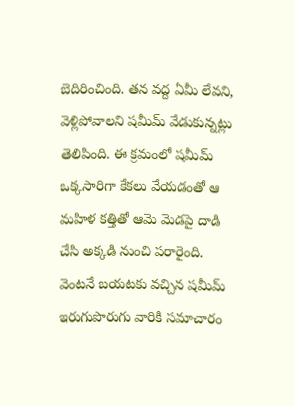బెదిరించింది. తన వద్ద ఏమీ లేవని, వెళ్లిపోవాలని షమీమ్ వేడుకున్నట్లు తెలిపింది. ఈ క్రమంలో షమీమ్ ఒక్కసారిగా కేకలు వేయడంతో ఆ మహిళ కత్తితో ఆమె మెడపై దాడి చేసి అక్కడి నుంచి పరారైంది. వెంటనే బయటకు వచ్చిన షమీమ్ ఇరుగుపొరుగు వారికి సమాచారం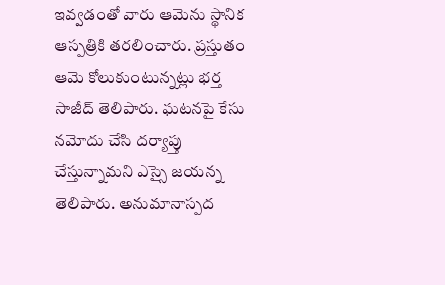ఇవ్వడంతో వారు ఆమెను స్థానిక ఆస్పత్రికి తరలించారు. ప్రస్తుతం ఆమె కోలుకుంటున్నట్లు భర్త సాజీద్ తెలిపారు. ఘటనపై కేసు నమోదు చేసి దర్యాప్తు చేస్తున్నామని ఎస్సై జయన్న తెలిపారు. అనుమానాస్పద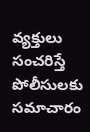వ్యక్తులు సంచరిస్తే పోలీసులకు సమాచారం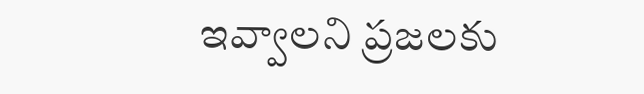ఇవ్వాలని ప్రజలకు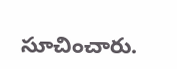సూచించారు.